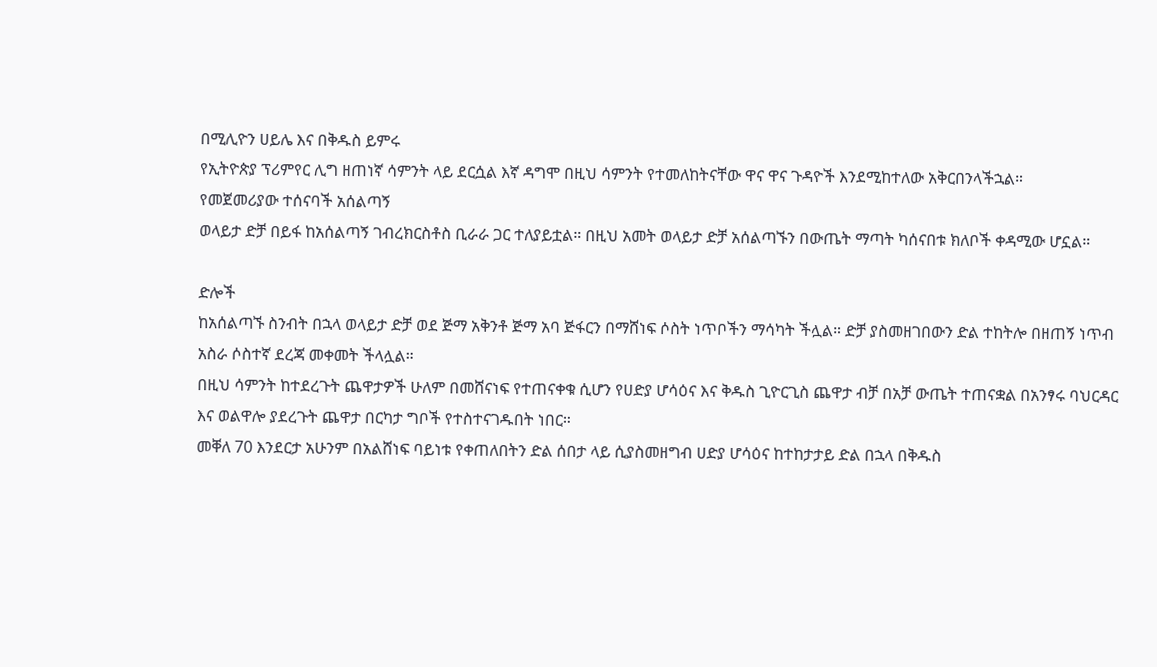በሚሊዮን ሀይሌ እና በቅዱስ ይምሩ
የኢትዮጵያ ፕሪምየር ሊግ ዘጠነኛ ሳምንት ላይ ደርሷል እኛ ዳግሞ በዚህ ሳምንት የተመለከትናቸው ዋና ዋና ጉዳዮች እንደሚከተለው አቅርበንላችኋል።
የመጀመሪያው ተሰናባች አሰልጣኝ
ወላይታ ድቻ በይፋ ከአሰልጣኝ ገብረክርስቶስ ቢራራ ጋር ተለያይቷል። በዚህ አመት ወላይታ ድቻ አሰልጣኙን በውጤት ማጣት ካሰናበቱ ክለቦች ቀዳሚው ሆኗል።

ድሎች
ከአሰልጣኙ ስንብት በኋላ ወላይታ ድቻ ወደ ጅማ አቅንቶ ጅማ አባ ጅፋርን በማሸነፍ ሶስት ነጥቦችን ማሳካት ችሏል። ድቻ ያስመዘገበውን ድል ተከትሎ በዘጠኝ ነጥብ አስራ ሶስተኛ ደረጃ መቀመት ችላሏል።
በዚህ ሳምንት ከተደረጉት ጨዋታዎች ሁለም በመሸናነፍ የተጠናቀቁ ሲሆን የሀድያ ሆሳዕና እና ቅዱስ ጊዮርጊስ ጨዋታ ብቻ በአቻ ውጤት ተጠናቋል በአንፃሩ ባህርዳር እና ወልዋሎ ያደረጉት ጨዋታ በርካታ ግቦች የተስተናገዱበት ነበር።
መቐለ 70 እንደርታ አሁንም በአልሸነፍ ባይነቱ የቀጠለበትን ድል ሰበታ ላይ ሲያስመዘግብ ሀድያ ሆሳዕና ከተከታታይ ድል በኋላ በቅዱስ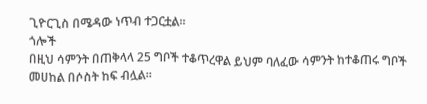ጊዮርጊስ በሜዳው ነጥብ ተጋርቷል።
ጎሎች
በዚህ ሳምንት በጠቅላላ 25 ግቦች ተቆጥረዋል ይህም ባለፈው ሳምንት ከተቆጠሩ ግቦች መሀከል በሶስት ከፍ ብሏል።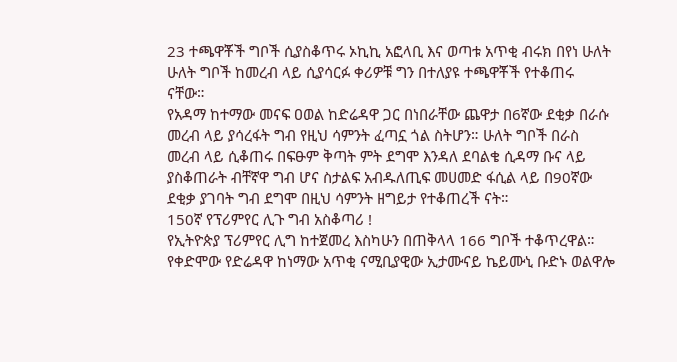23 ተጫዋቾች ግቦች ሲያስቆጥሩ ኦኪኪ አፎላቢ እና ወጣቱ አጥቂ ብሩክ በየነ ሁለት ሁለት ግቦች ከመረብ ላይ ሲያሳርፉ ቀሪዎቹ ግን በተለያዩ ተጫዋቾች የተቆጠሩ ናቸው።
የአዳማ ከተማው መናፍ ዐወል ከድሬዳዋ ጋር በነበራቸው ጨዋታ በ6ኛው ደቂቃ በራሱ መረብ ላይ ያሳረፋት ግብ የዚህ ሳምንት ፈጣኗ ጎል ስትሆን። ሁለት ግቦች በራስ መረብ ላይ ሲቆጠሩ በፍፁም ቅጣት ምት ደግሞ እንዳለ ደባልቄ ሲዳማ ቡና ላይ ያስቆጠራት ብቸኛዋ ግብ ሆና ስታልፍ አብዱለጢፍ መሀመድ ፋሲል ላይ በ90ኛው ደቂቃ ያገባት ግብ ደግሞ በዚህ ሳምንት ዘግይታ የተቆጠረች ናት።
150ኛ የፕሪምየር ሊጉ ግብ አስቆጣሪ !
የኢትዮጵያ ፕሪምየር ሊግ ከተጀመረ እስካሁን በጠቅላላ 166 ግቦች ተቆጥረዋል። የቀድሞው የድሬዳዋ ከነማው አጥቂ ናሚቢያዊው ኢታሙናይ ኬይሙኒ ቡድኑ ወልዋሎ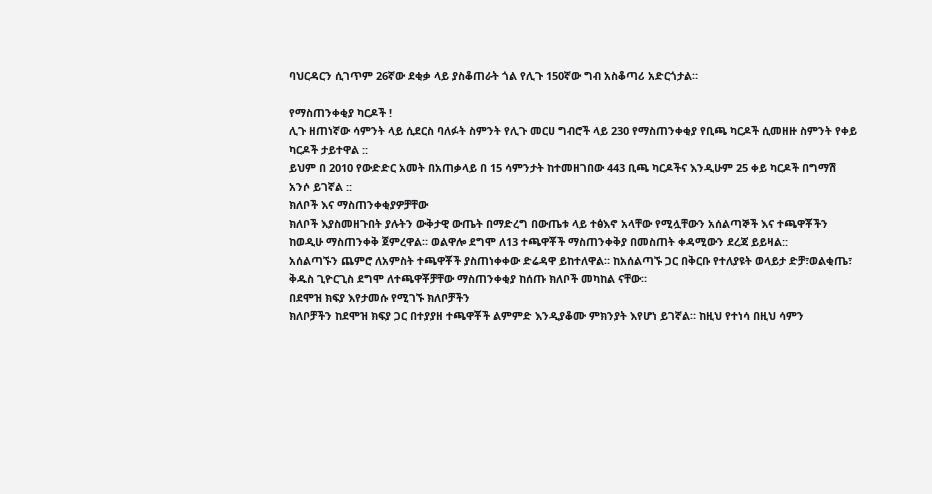ባህርዳርን ሲገጥም 26ኛው ደቂቃ ላይ ያስቆጠራት ጎል የሊጉ 150ኛው ግብ አስቆጣሪ አድርጎታል።

የማስጠንቀቂያ ካርዶች !
ሊጉ ዘጠነኛው ሳምንት ላይ ሲደርስ ባለፉት ስምንት የሊጉ መርሀ ግብሮች ላይ 230 የማስጠንቀቂያ የቢጫ ካርዶች ሲመዘዙ ስምንት የቀይ ካርዶች ታይተዋል ::
ይህም በ 2010 የውድድር አመት በአጠቃላይ በ 15 ሳምንታት ከተመዘገበው 443 ቢጫ ካርዶችና እንዲሁም 25 ቀይ ካርዶች በግማሽ አንሶ ይገኛል ::
ክለቦች እና ማስጠንቀቂያዎቻቸው
ክለቦች እያስመዘጉበት ያሉትን ውቅታዊ ውጤት በማድረግ በውጤቱ ላይ ተፅእኖ አላቸው የሚሏቸውን አሰልጣኞች እና ተጫዋቾችን ከወዲሁ ማስጠንቀቅ ጀምረዋል። ወልዋሎ ደግሞ ለ13 ተጫዋቾች ማስጠንቀቅያ በመስጠት ቀዳሚውን ደረጃ ይይዛል::
አሰልጣኙን ጨምሮ ለአምስት ተጫዋቾች ያስጠነቀቀው ድሬዳዋ ይከተለዋል። ከአሰልጣኙ ጋር በቅርቡ የተለያዩት ወላይታ ድቻ፣ወልቂጤ፣ ቅዱስ ጊዮርጊስ ደግሞ ለተጫዋቾቻቸው ማስጠንቀቂያ ከሰጡ ክለቦች መካከል ናቸው።
በደሞዝ ክፍያ እየታመሱ የሚገኙ ክለቦቻችን
ክለቦቻችን ከደሞዝ ክፍያ ጋር በተያያዘ ተጫዋቾች ልምምድ እንዲያቆሙ ምክንያት እየሆነ ይገኛል። ከዚህ የተነሳ በዚህ ሳምን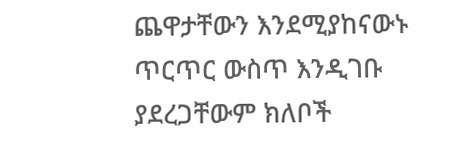ጨዋታቸውን እንደሚያከናውኑ ጥርጥር ውስጥ እንዲገቡ ያደረጋቸውም ክለቦች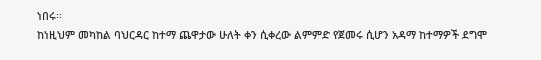ነበሩ፡፡
ከነዚህም መካከል ባህርዳር ከተማ ጨዋታው ሁለት ቀን ሲቀረው ልምምድ የጀመሩ ሲሆን አዳማ ከተማዎች ደግሞ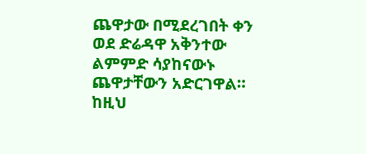ጨዋታው በሚደረገበት ቀን ወደ ድሬዳዋ አቅንተው ልምምድ ሳያከናውኑ ጨዋታቸውን አድርገዋል።
ከዚህ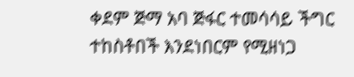ቀደም ጅማ አባ ጅፋር ተመሳሳይ ችግር ተከስቶበች እንደነበርም የሚዘነጋ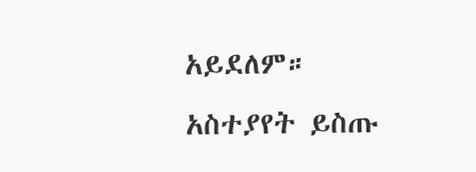አይደለም።
አስተያየት ይስጡ